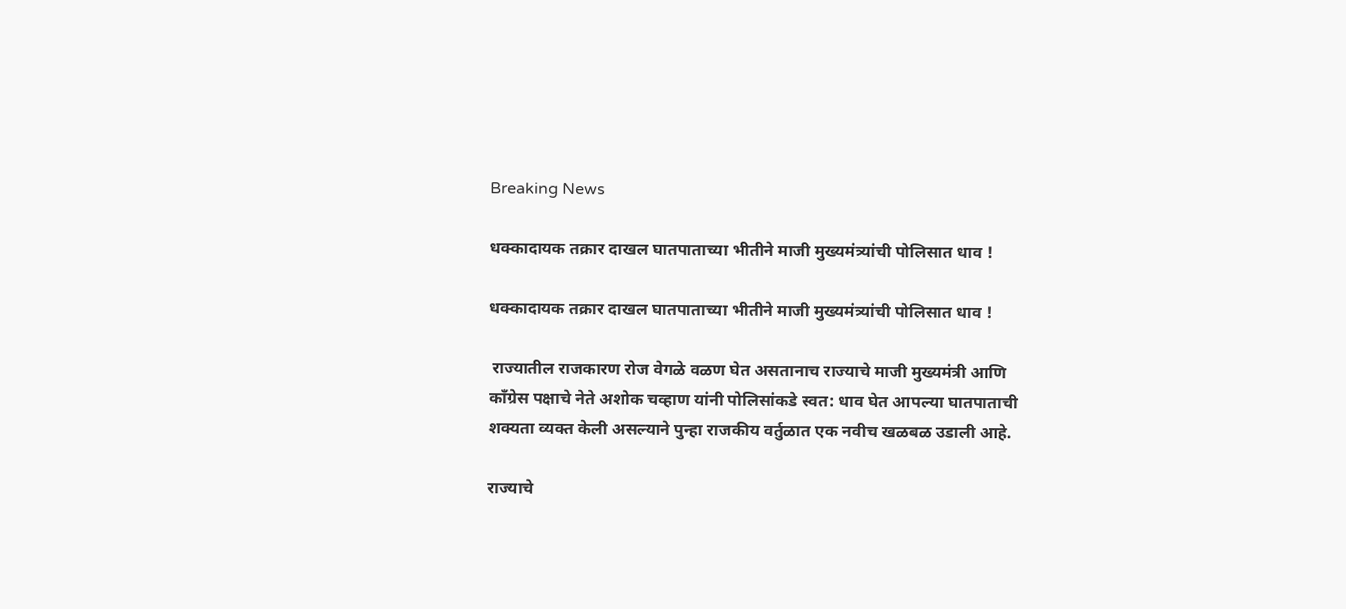Breaking News

धक्कादायक तक्रार दाखल घातपाताच्या भीतीने माजी मुख्यमंत्र्यांची पोलिसात धाव !

धक्कादायक तक्रार दाखल घातपाताच्या भीतीने माजी मुख्यमंत्र्यांची पोलिसात धाव !

 राज्यातील राजकारण रोज वेगळे वळण घेत असतानाच राज्याचे माजी मुख्यमंत्री आणि कॉंग्रेस पक्षाचे नेते अशोक चव्हाण यांनी पोलिसांकडे स्वत: धाव घेत आपल्या घातपाताची शक्यता व्यक्त केली असल्याने पुन्हा राजकीय वर्तुळात एक नवीच खळबळ उडाली आहे.

राज्याचे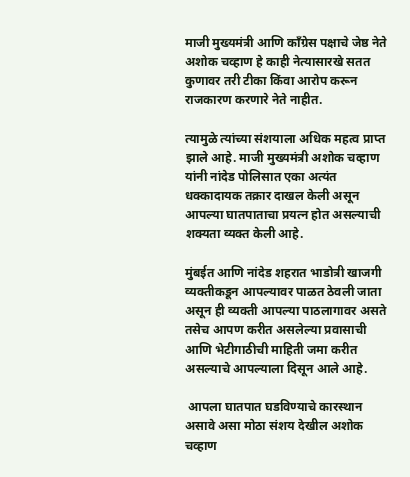माजी मुख्यमंत्री आणि कॉंग्रेस पक्षाचे जेष्ठ नेते अशोक चव्हाण हे काही नेत्यासारखे सतत कुणावर तरी टीका किंवा आरोप करून राजकारण करणारे नेते नाहीत.

त्यामुळे त्यांच्या संशयाला अधिक महत्व प्राप्त झाले आहे. माजी मुख्यमंत्री अशोक चव्हाण यांनी नांदेड पोलिसात एका अत्यंत धक्कादायक तक्रार दाखल केली असून आपल्या घातपाताचा प्रयत्न होत असल्याची शक्यता व्यक्त केली आहे.

मुंबईत आणि नांदेड शहरात भाडोत्री खाजगी व्यक्तीकडून आपल्यावर पाळत ठेवली जाता असून ही व्यक्ती आपल्या पाठलागावर असते तसेच आपण करीत असलेल्या प्रवासाची आणि भेटीगाठीची माहिती जमा करीत असल्याचे आपल्याला दिसून आले आहे.

 आपला घातपात घडविण्याचे कारस्थान असावे असा मोठा संशय देखील अशोक चव्हाण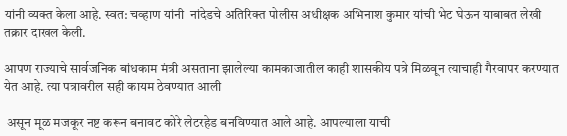यांनी व्यक्त केला आहे. स्वत: चव्हाण यांनी  नांदेडचे अतिरिक्त पोलीस अधीक्षक अभिनाश कुमार यांची भेट घेऊन याबाबत लेखी तक्रार दाखल केली.

आपण राज्याचे सार्वजनिक बांधकाम मंत्री असताना झालेल्या कामकाजातील काही शासकीय पत्रे मिळवून त्याचाही गैरवापर करण्यात येत आहे. त्या पत्रावरील सही कायम ठेवण्यात आली

 असून मूळ मजकूर नष्ट करून बनावट कोरे लेटरहेड बनविण्यात आले आहे. आपल्याला याची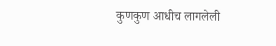कुणकुण आधीच लागलेली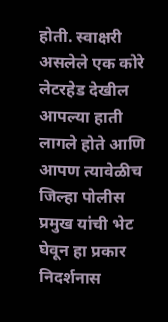होती. स्वाक्षरी असलेले एक कोरे लेटरहेड देखील आपल्या हाती लागले होते आणि आपण त्यावेळीच जिल्हा पोलीस प्रमुख यांची भेट घेवून हा प्रकार निदर्शनास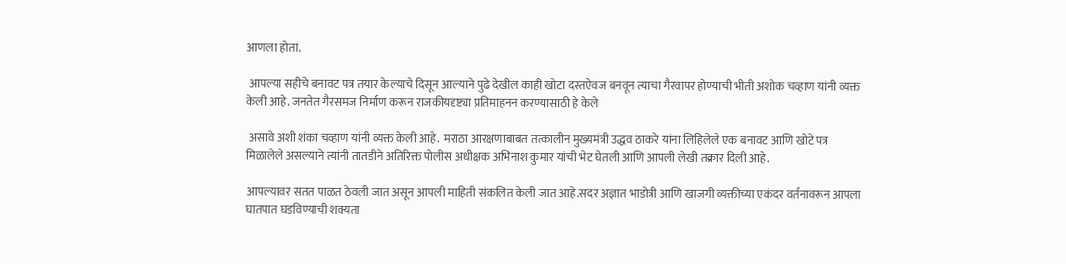आणला होता.

 आपल्या सहीचे बनावट पत्र तयार केल्याचे दिसून आल्याने पुढे देखील काही खोटा दस्तऐवज बनवून त्याचा गैरवापर होण्याची भीती अशोक चव्हाण यांनी व्यक्त केली आहे. जनतेत गैरसमज निर्माण करून राजकीयदृष्ट्या प्रतिमाहनन करण्यासाठी हे केले

 असावे अशी शंका चव्हाण यांनी व्यक्त केली आहे.  मराठा आरक्षणाबाबत तत्कालीन मुख्यमंत्री उद्धव ठाकरे यांना लिहिलेले एक बनावट आणि खोटे पत्र मिळालेले असल्याने त्यांनी तातडीने अतिरिक्त पोलीस अधीक्षक अभिनाश कुमार यांची भेट घेतली आणि आपली लेखी तक्रार दिली आहे.

आपल्यावर सतत पाळत ठेवली जात असून आपली माहिती संकलित केली जात आहे.सदर अज्ञात भाडोत्री आणि खाजगी व्यक्तीच्या एकंदर वर्तनावरून आपला घातपात घडविण्याची शक्यता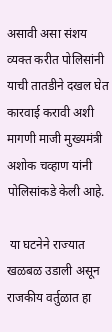असावी असा संशय व्यक्त करीत पोलिसांनी याची तातडीने दखल घेत कारवाई करावी अशी मागणी माजी मुख्यमंत्री अशोक चव्हाण यांनी पोलिसांकडे केली आहे.

 या घटनेने राज्यात खळबळ उडाली असून राजकीय वर्तुळात हा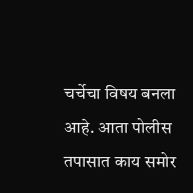चर्चेचा विषय बनला आहे. आता पोलीस तपासात काय समोर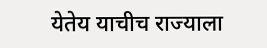येतेय याचीच राज्याला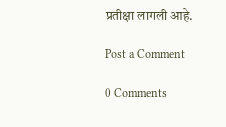प्रतीक्षा लागली आहे.

Post a Comment

0 Comments